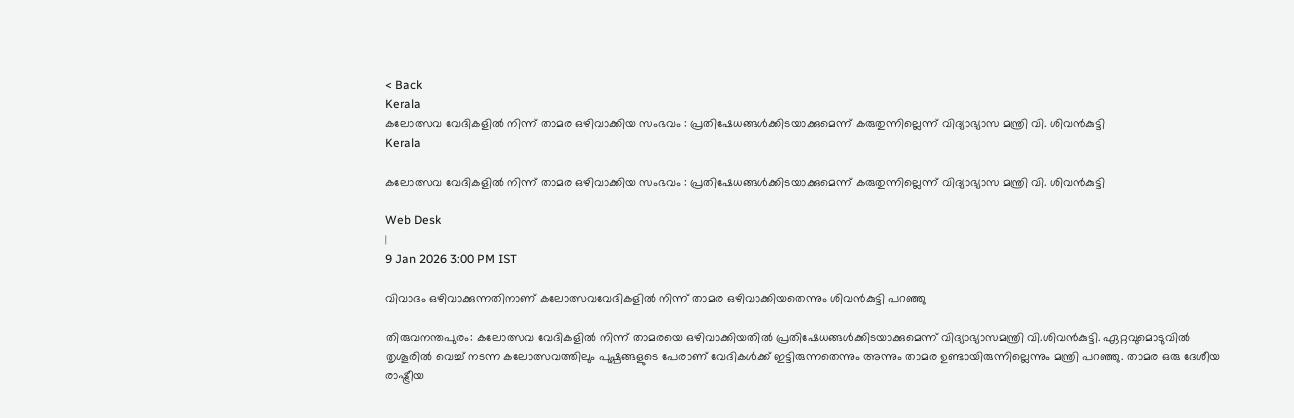< Back
Kerala
കലോത്സവ വേദികളിൽ നിന്ന് താമര ഒഴിവാക്കിയ സംഭവം : പ്രതിഷേധങ്ങൾക്കിടയാക്കുമെന്ന് കരുതുന്നില്ലെന്ന് വിദ്യാഭ്യാസ മന്ത്രി വി. ശിവൻകുട്ടി
Kerala

കലോത്സവ വേദികളിൽ നിന്ന് താമര ഒഴിവാക്കിയ സംഭവം : പ്രതിഷേധങ്ങൾക്കിടയാക്കുമെന്ന് കരുതുന്നില്ലെന്ന് വിദ്യാഭ്യാസ മന്ത്രി വി. ശിവൻകുട്ടി

Web Desk
|
9 Jan 2026 3:00 PM IST

വിവാദം ഒഴിവാക്കുന്നതിനാണ് കലോത്സവവേദികളിൽ നിന്ന് താമര ഒഴിവാക്കിയതെന്നും ശിവൻകുട്ടി പറഞ്ഞു

തിരുവനന്തപുരം: കലോത്സവ വേദികളിൽ നിന്ന് താമരയെ ഒഴിവാക്കിയതിൽ പ്രതിഷേധങ്ങൾക്കിടയാക്കുമെന്ന് വിദ്യാഭ്യാസമന്ത്രി വി.ശിവൻകുട്ടി. ഏറ്റവുമൊടുവിൽ തൃശൂരിൽ വെച്ച് നടന്ന കലോത്സവത്തിലും പുഷ്പങ്ങളുടെ പേരാണ് വേദികൾക്ക് ഇട്ടിരുന്നതെന്നും അന്നും താമര ഉണ്ടായിരുന്നില്ലെന്നും മന്ത്രി പറഞ്ഞു. താമര ഒരു ദേശീയ രാഷ്ട്രീയ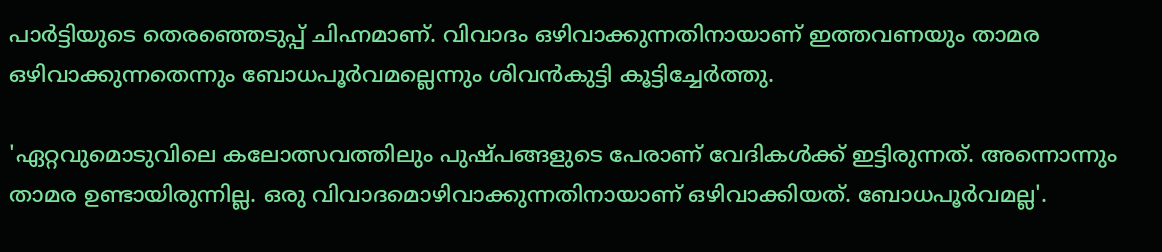പാർട്ടിയുടെ തെരഞ്ഞെടുപ്പ് ചിഹ്നമാണ്. വിവാദം ഒഴിവാക്കുന്നതിനായാണ് ഇത്തവണയും താമര ഒഴിവാക്കുന്നതെന്നും ബോധപൂർവമല്ലെന്നും ശിവൻകുട്ടി കൂട്ടിച്ചേർത്തു.

'ഏറ്റവുമൊടുവിലെ കലോത്സവത്തിലും പുഷ്പങ്ങളുടെ പേരാണ് വേദികൾക്ക് ഇട്ടിരുന്നത്. അന്നൊന്നും താമര ഉണ്ടായിരുന്നില്ല. ഒരു വിവാദമൊഴിവാക്കുന്നതിനായാണ് ഒഴിവാക്കിയത്. ബോധപൂർവമല്ല'.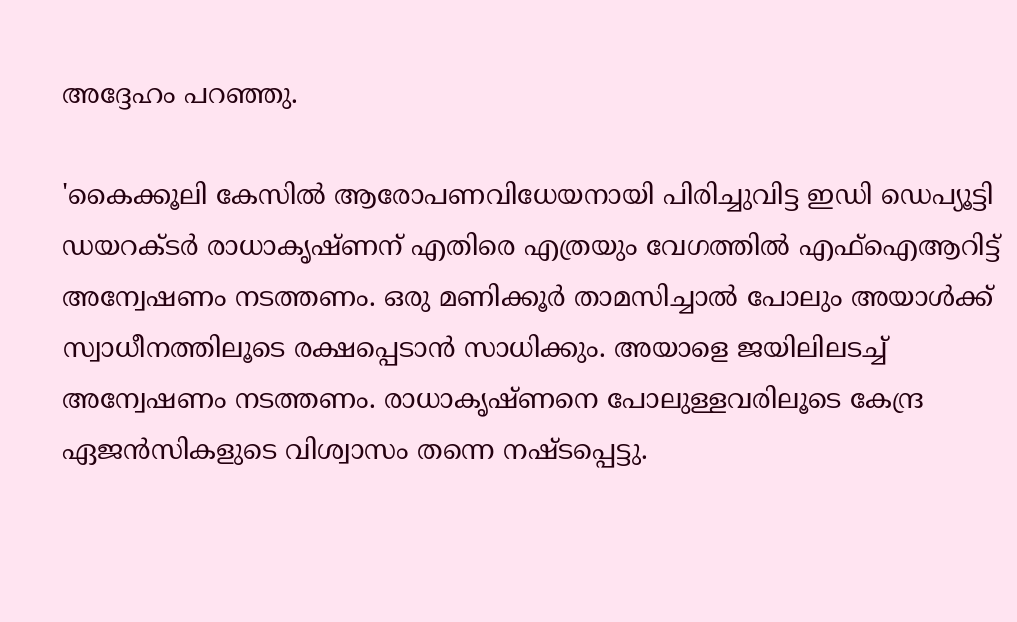അദ്ദേഹം പറഞ്ഞു.

'കൈക്കൂലി കേസിൽ ആരോപണവിധേയനായി പിരിച്ചുവിട്ട ഇഡി ഡെപ്യൂട്ടി ഡയറക്ടർ രാധാകൃഷ്ണന് എതിരെ എത്രയും വേഗത്തിൽ എഫ്ഐആറിട്ട് അന്വേഷണം നടത്തണം. ഒരു മണിക്കൂർ താമസിച്ചാൽ പോലും അയാൾക്ക് സ്വാധീനത്തിലൂടെ രക്ഷപ്പെടാൻ സാധിക്കും. അയാളെ ജയിലിലടച്ച് അന്വേഷണം നടത്തണം. രാധാകൃഷ്ണനെ പോലുള്ളവരിലൂടെ കേന്ദ്ര ഏജൻസികളുടെ വിശ്വാസം തന്നെ നഷ്ടപ്പെട്ടു.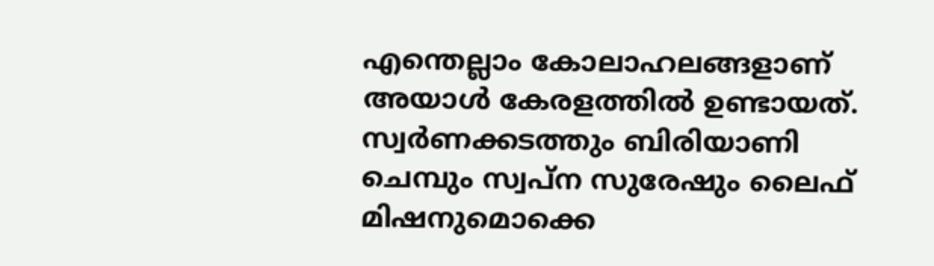എന്തെല്ലാം കോലാഹലങ്ങളാണ് അയാൾ കേരളത്തിൽ ഉണ്ടായത്. സ്വർണക്കടത്തും ബിരിയാണി ചെമ്പും സ്വപ്ന സുരേഷും ലൈഫ് മിഷനുമൊക്കെ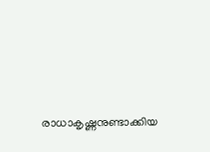രാധാകൃഷ്ണനുണ്ടാക്കിയ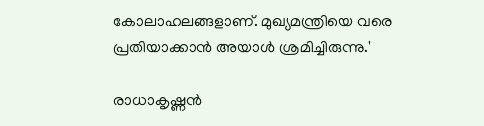കോലാഹലങ്ങളാണ്. മുഖ്യമന്ത്രിയെ വരെ പ്രതിയാക്കാൻ അയാൾ ശ്രമിച്ചിരുന്നു.'

രാധാകൃഷ്ണൻ‌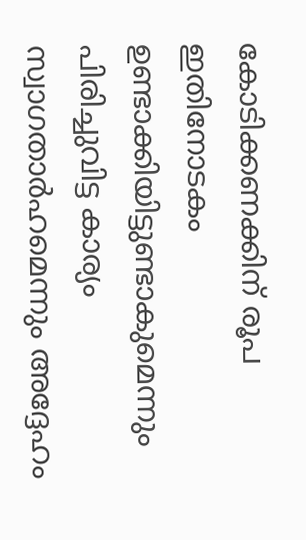കോടിക്കണക്കിന് രൂപ ഇതിനോടകം ഉണ്ടാക്കിയിട്ടുണ്ടാകുമെന്നും പിരിച്ചുവിട്ട കാര്യം സ്വാഗതാർഹമെന്നും അദ്ദേഹം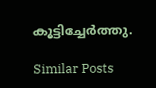കൂട്ടിച്ചേർത്തു.

Similar Posts